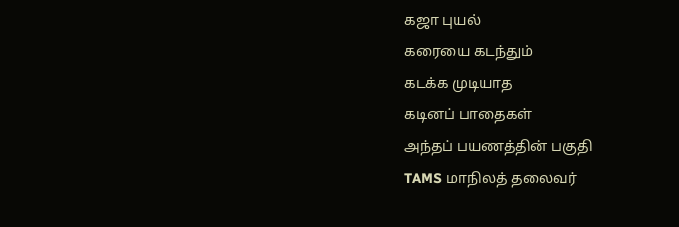கஜா புயல்
கரையை கடந்தும்
கடக்க முடியாத
கடினப் பாதைகள்
அந்தப் பயணத்தின் பகுதி
TAMS மாநிலத் தலைவர்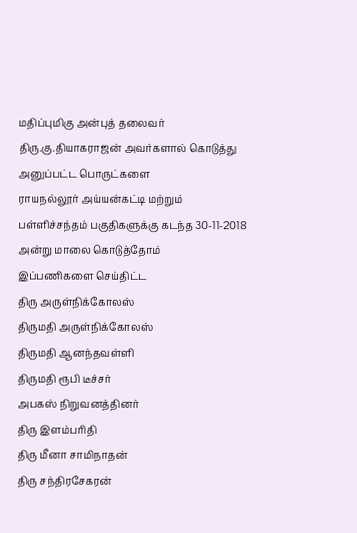மதிப்புமிகு அன்புத் தலைவர்
திரு.கு.தியாகராஜன் அவர்களால் கொடுத்து அனுப்பட்ட பொருட்களை
ராயநல்லூர் அய்யன்கட்டி மற்றும்
பள்ளிச்சந்தம் பகுதிகளுக்கு கடந்த 30-11-2018 அன்று மாலை கொடுத்தோம்
இப்பணிகளை செய்திட்ட
திரு அருள்நிக்கோலஸ்
திருமதி அருள்நிக்கோலஸ்
திருமதி ஆனந்தவள்ளி
திருமதி ரூபி டீச்சர்
அபகஸ் நிறுவனத்தினர்
திரு இளம்பரிதி
திரு மீனா சாமிநாதன்
திரு சந்திரசேகரன்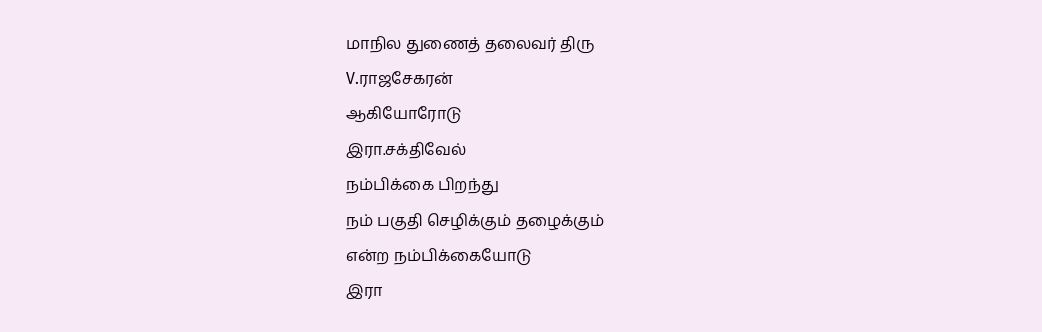மாநில துணைத் தலைவர் திரு
V.ராஜசேகரன்
ஆகியோரோடு
இரா.சக்திவேல்
நம்பிக்கை பிறந்து
நம் பகுதி செழிக்கும் தழைக்கும்
என்ற நம்பிக்கையோடு
இரா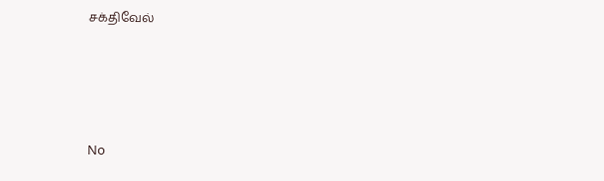சக்திவேல்





No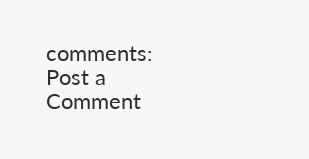comments:
Post a Comment